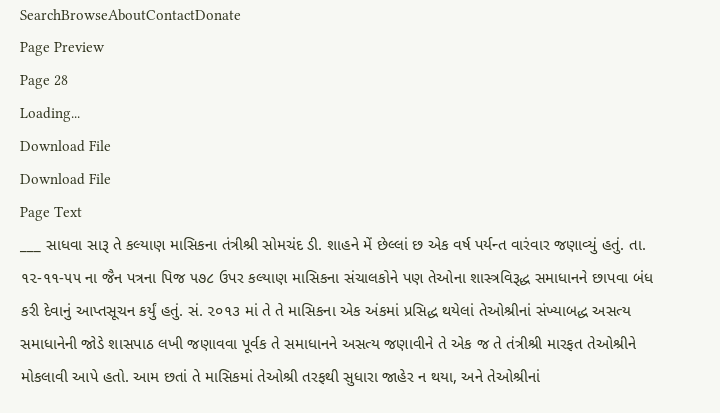SearchBrowseAboutContactDonate
Page Preview
Page 28
Loading...
Download File
Download File
Page Text
___ સાધવા સારૂ તે કલ્યાણ માસિકના તંત્રીશ્રી સોમચંદ ડી. શાહને મેં છેલ્લાં છ એક વર્ષ પર્યન્ત વારંવાર જણાવ્યું હતું. તા. ૧૨-૧૧-૫૫ ના જૈન પત્રના પિજ ૫૭૮ ઉપર કલ્યાણ માસિકના સંચાલકોને પણ તેઓના શાસ્ત્રવિરૂદ્ધ સમાધાનને છાપવા બંધ કરી દેવાનું આપ્તસૂચન કર્યું હતું. સં. ૨૦૧૩ માં તે તે માસિકના એક અંકમાં પ્રસિદ્ધ થયેલાં તેઓશ્રીનાં સંખ્યાબદ્ધ અસત્ય સમાધાનેની જોડે શાસપાઠ લખી જણાવવા પૂર્વક તે સમાધાનને અસત્ય જણાવીને તે એક જ તે તંત્રીશ્રી મારફત તેઓશ્રીને મોકલાવી આપે હતો. આમ છતાં તે માસિકમાં તેઓશ્રી તરફથી સુધારા જાહેર ન થયા, અને તેઓશ્રીનાં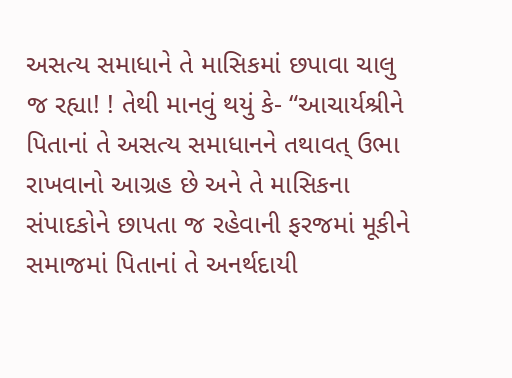અસત્ય સમાધાને તે માસિકમાં છપાવા ચાલુ જ રહ્યા! ! તેથી માનવું થયું કે- “આચાર્યશ્રીને પિતાનાં તે અસત્ય સમાધાનને તથાવત્ ઉભા રાખવાનો આગ્રહ છે અને તે માસિકના સંપાદકોને છાપતા જ રહેવાની ફરજમાં મૂકીને સમાજમાં પિતાનાં તે અનર્થદાયી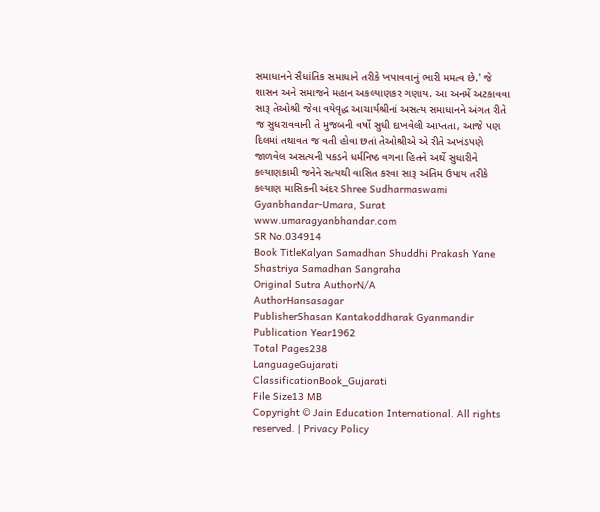સમાધાનને સૈધાંતિક સમાધાને તરીકે ખપાવવાનું ભારી મમત્વ છે.' જે શાસન અને સમાજને મહાન અકલ્યાણકર ગણાય. આ અનમેં અટકાવવા સારૂ તેઓશ્રી જેવા વયેવૃદ્ધ આચાર્યશ્રીનાં અસત્ય સમાધાનને અંગત રીતે જ સુધરાવવાની તે મુજબની વર્ષો સુધી દાખવેલી આપ્તતા, આજે પણ દિલમાં તથાવત જ વતી હોવા છતાં તેઓશ્રીએ એ રીતે અખંડપણે જાળવેલ અસત્યની પકડને ધર્મનિષ્ઠ વગના હિતને અર્થે સુધારીને કલ્યાણકામી જનેને સત્યથી વાસિત કરવા સારૂ અંતિમ ઉપાય તરીકે કલ્યાણ માસિકની અંદર Shree Sudharmaswami Gyanbhandar-Umara, Surat www.umaragyanbhandar.com
SR No.034914
Book TitleKalyan Samadhan Shuddhi Prakash Yane Shastriya Samadhan Sangraha
Original Sutra AuthorN/A
AuthorHansasagar
PublisherShasan Kantakoddharak Gyanmandir
Publication Year1962
Total Pages238
LanguageGujarati
ClassificationBook_Gujarati
File Size13 MB
Copyright © Jain Education International. All rights reserved. | Privacy Policy